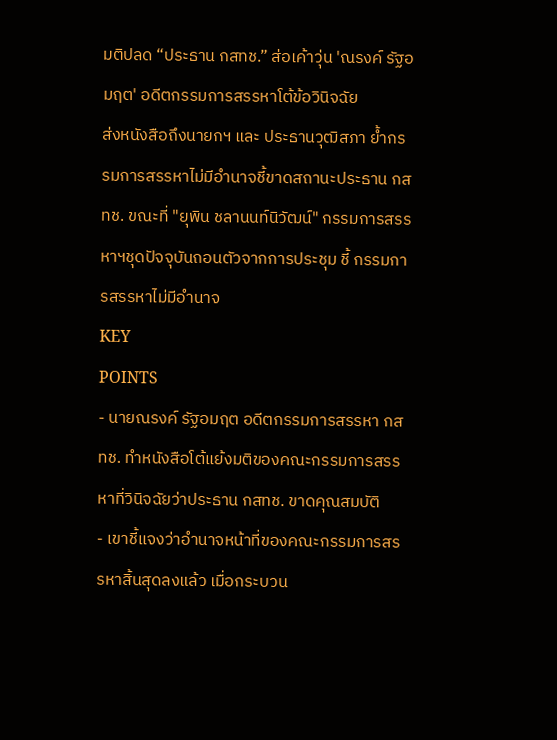มติปลด “ประธาน กสทช.” ส่อเค้าวุ่น 'ณรงค์ รัฐอมฤต' อดีตกรรมการสรรหาโต้ข้อวินิจฉัย
ส่งหนังสือถึงนายกฯ และ ประธานวุฒิสภา ย้ำกรรมการสรรหาไม่มีอำนาจชี้ขาดสถานะประธาน กสทช. ขณะที่ "ยุพิน ชลานนท์นิวัฒน์" กรรมการสรรหาฯชุดปัจจุบันถอนตัวจากการประชุม ชี้ กรรมการสรรหาไม่มีอำนาจ
KEY
POINTS
- นายณรงค์ รัฐอมฤต อดีตกรรมการสรรหา กสทช. ทำหนังสือโต้แย้งมติของคณะกรรมการสรรหาที่วินิจฉัยว่าประธาน กสทช. ขาดคุณสมบัติ
- เขาชี้แจงว่าอำนาจหน้าที่ของคณะกรรมการสรรหาสิ้นสุดลงแล้ว เมื่อกระบวน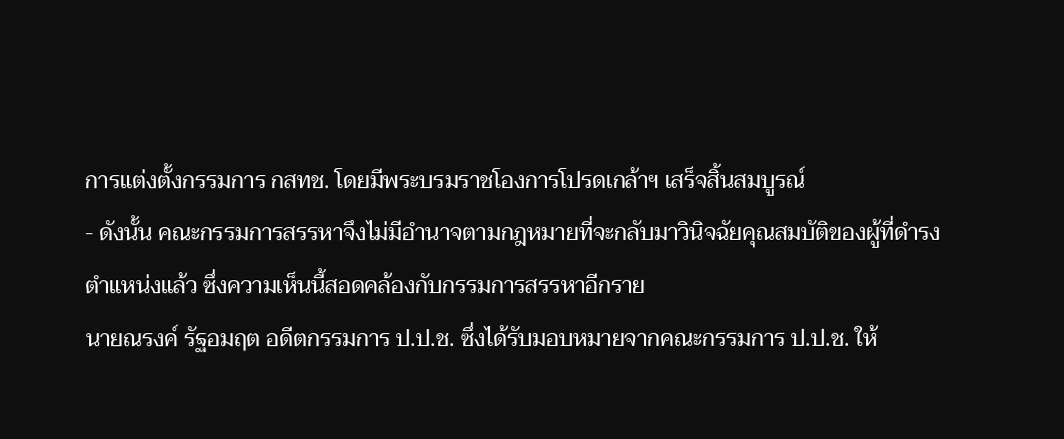การแต่งตั้งกรรมการ กสทช. โดยมีพระบรมราชโองการโปรดเกล้าฯ เสร็จสิ้นสมบูรณ์
- ดังนั้น คณะกรรมการสรรหาจึงไม่มีอำนาจตามกฎหมายที่จะกลับมาวินิจฉัยคุณสมบัติของผู้ที่ดำรงตำแหน่งแล้ว ซึ่งความเห็นนี้สอดคล้องกับกรรมการสรรหาอีกราย
นายณรงค์ รัฐอมฤต อดีตกรรมการ ป.ป.ช. ซึ่งได้รับมอบหมายจากคณะกรรมการ ป.ป.ช. ให้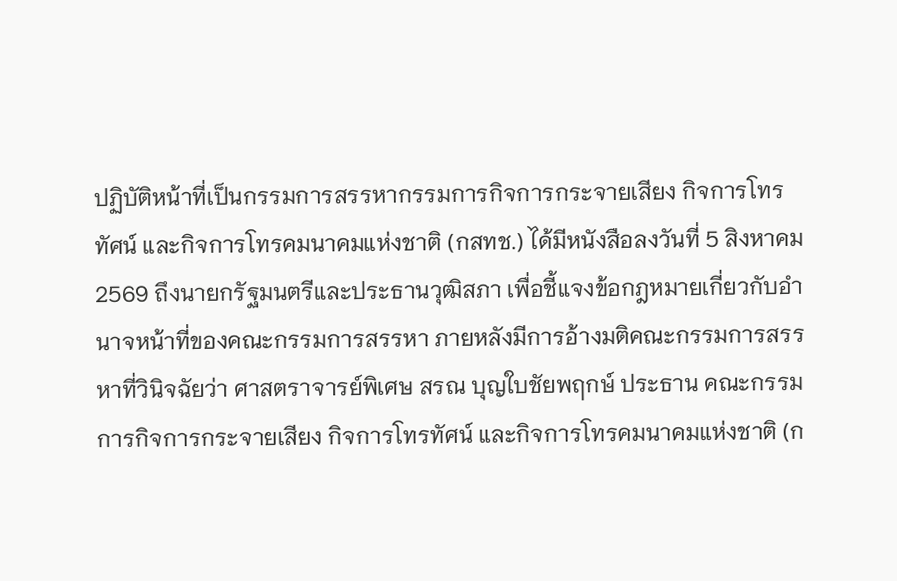ปฏิบัติหน้าที่เป็นกรรมการสรรหากรรมการกิจการกระจายเสียง กิจการโทรทัศน์ และกิจการโทรคมนาคมแห่งชาติ (กสทช.) ได้มีหนังสือลงวันที่ 5 สิงหาคม 2569 ถึงนายกรัฐมนตรีและประธานวุฒิสภา เพื่อชี้แจงข้อกฎหมายเกี่ยวกับอำนาจหน้าที่ของคณะกรรมการสรรหา ภายหลังมีการอ้างมติคณะกรรมการสรรหาที่วินิจฉัยว่า ศาสตราจารย์พิเศษ สรณ บุญใบชัยพฤกษ์ ประธาน คณะกรรมการกิจการกระจายเสียง กิจการโทรทัศน์ และกิจการโทรคมนาคมแห่งชาติ (ก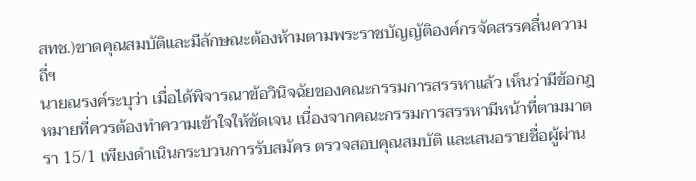สทช.)ขาดคุณสมบัติและมีลักษณะต้องห้ามตามพระราชบัญญัติองค์กรจัดสรรคลื่นความถี่ฯ
นายณรงค์ระบุว่า เมื่อได้พิจารณาข้อวินิจฉัยของคณะกรรมการสรรหาแล้ว เห็นว่ามีข้อกฎหมายที่ควรต้องทำความเข้าใจให้ชัดเจน เนื่องจากคณะกรรมการสรรหามีหน้าที่ตามมาตรา 15/1 เพียงดำเนินกระบวนการรับสมัคร ตรวจสอบคุณสมบัติ และเสนอรายชื่อผู้ผ่าน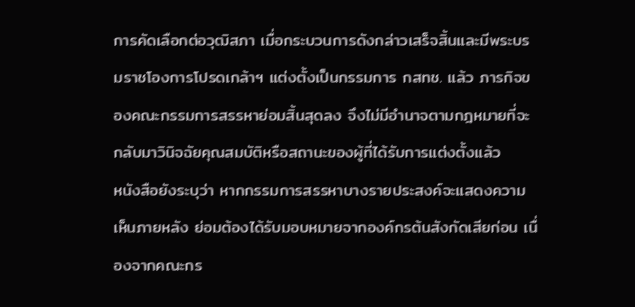การคัดเลือกต่อวุฒิสภา เมื่อกระบวนการดังกล่าวเสร็จสิ้นและมีพระบรมราชโองการโปรดเกล้าฯ แต่งตั้งเป็นกรรมการ กสทช. แล้ว ภารกิจของคณะกรรมการสรรหาย่อมสิ้นสุดลง จึงไม่มีอำนาจตามกฎหมายที่จะกลับมาวินิจฉัยคุณสมบัติหรือสถานะของผู้ที่ได้รับการแต่งตั้งแล้ว
หนังสือยังระบุว่า หากกรรมการสรรหาบางรายประสงค์จะแสดงความเห็นภายหลัง ย่อมต้องได้รับมอบหมายจากองค์กรต้นสังกัดเสียก่อน เนื่องจากคณะกร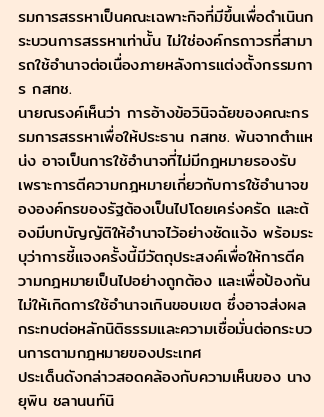รมการสรรหาเป็นคณะเฉพาะกิจที่มีขึ้นเพื่อดำเนินกระบวนการสรรหาเท่านั้น ไม่ใช่องค์กรถาวรที่สามารถใช้อำนาจต่อเนื่องภายหลังการแต่งตั้งกรรมการ กสทช.
นายณรงค์เห็นว่า การอ้างข้อวินิจฉัยของคณะกรรมการสรรหาเพื่อให้ประธาน กสทช. พ้นจากตำแหน่ง อาจเป็นการใช้อำนาจที่ไม่มีกฎหมายรองรับ เพราะการตีความกฎหมายเกี่ยวกับการใช้อำนาจขององค์กรของรัฐต้องเป็นไปโดยเคร่งครัด และต้องมีบทบัญญัติให้อำนาจไว้อย่างชัดแจ้ง พร้อมระบุว่าการชี้แจงครั้งนี้มีวัตถุประสงค์เพื่อให้การตีความกฎหมายเป็นไปอย่างถูกต้อง และเพื่อป้องกันไม่ให้เกิดการใช้อำนาจเกินขอบเขต ซึ่งอาจส่งผลกระทบต่อหลักนิติธรรมและความเชื่อมั่นต่อกระบวนการตามกฎหมายของประเทศ
ประเด็นดังกล่าวสอดคล้องกับความเห็นของ นางยุพิน ชลานนท์นิ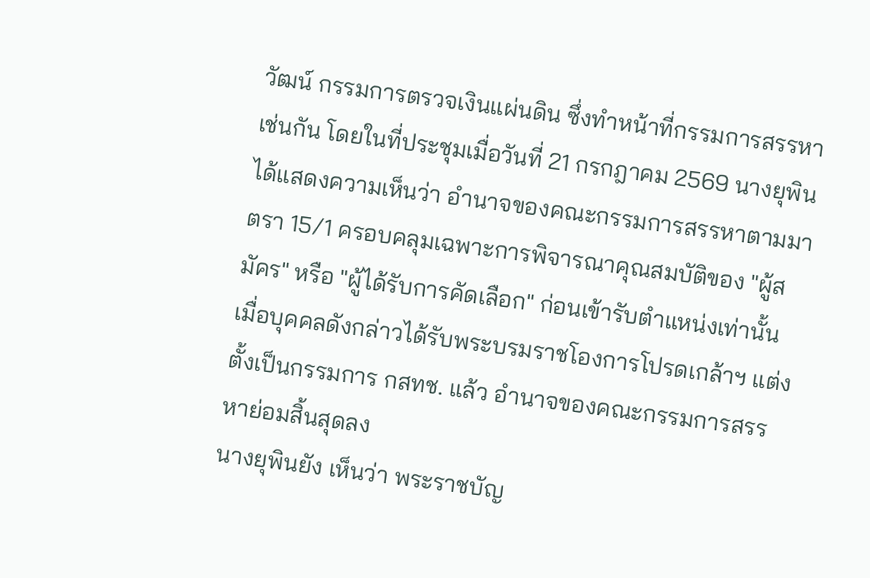วัฒน์ กรรมการตรวจเงินแผ่นดิน ซึ่งทำหน้าที่กรรมการสรรหาเช่นกัน โดยในที่ประชุมเมื่อวันที่ 21 กรกฎาคม 2569 นางยุพินได้แสดงความเห็นว่า อำนาจของคณะกรรมการสรรหาตามมาตรา 15/1 ครอบคลุมเฉพาะการพิจารณาคุณสมบัติของ "ผู้สมัคร" หรือ "ผู้ได้รับการคัดเลือก" ก่อนเข้ารับตำแหน่งเท่านั้น เมื่อบุคคลดังกล่าวได้รับพระบรมราชโองการโปรดเกล้าฯ แต่งตั้งเป็นกรรมการ กสทช. แล้ว อำนาจของคณะกรรมการสรรหาย่อมสิ้นสุดลง
นางยุพินยัง เห็นว่า พระราชบัญ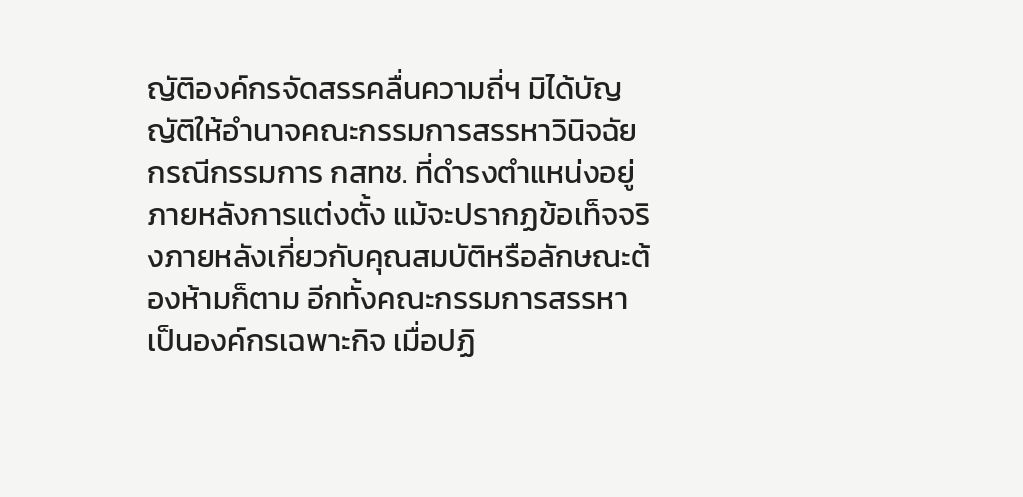ญัติองค์กรจัดสรรคลื่นความถี่ฯ มิได้บัญญัติให้อำนาจคณะกรรมการสรรหาวินิจฉัยกรณีกรรมการ กสทช. ที่ดำรงตำแหน่งอยู่ภายหลังการแต่งตั้ง แม้จะปรากฏข้อเท็จจริงภายหลังเกี่ยวกับคุณสมบัติหรือลักษณะต้องห้ามก็ตาม อีกทั้งคณะกรรมการสรรหาเป็นองค์กรเฉพาะกิจ เมื่อปฏิ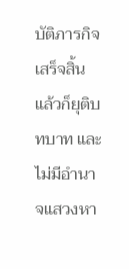บัติภารกิจเสร็จสิ้นแล้วก็ยุติบทบาท และไม่มีอำนาจแสวงหา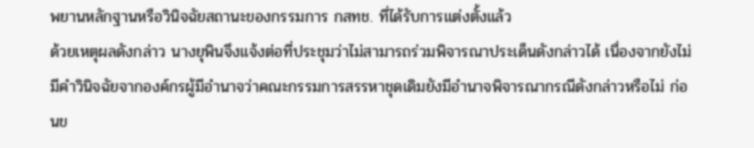พยานหลักฐานหรือวินิจฉัยสถานะของกรรมการ กสทช. ที่ได้รับการแต่งตั้งแล้ว
ด้วยเหตุผลดังกล่าว นางยุพินจึงแจ้งต่อที่ประชุมว่าไม่สามารถร่วมพิจารณาประเด็นดังกล่าวได้ เนื่องจากยังไม่มีคำวินิจฉัยจากองค์กรผู้มีอำนาจว่าคณะกรรมการสรรหาชุดเดิมยังมีอำนาจพิจารณากรณีดังกล่าวหรือไม่ ก่อนข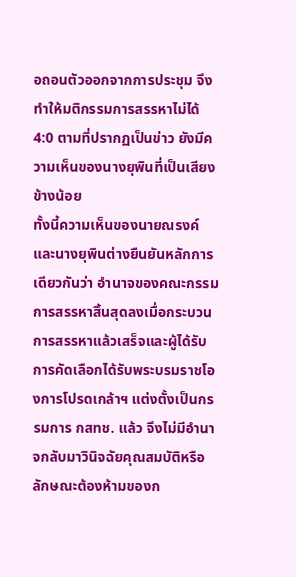อถอนตัวออกจากการประชุม จึงทำให้มติกรรมการสรรหาไม่ได้ 4:0 ตามที่ปรากฏเป็นข่าว ยังมีความเห็นของนางยุพินที่เป็นเสียงข้างน้อย
ทั้งนี้ความเห็นของนายณรงค์และนางยุพินต่างยืนยันหลักการเดียวกันว่า อำนาจของคณะกรรมการสรรหาสิ้นสุดลงเมื่อกระบวนการสรรหาแล้วเสร็จและผู้ได้รับการคัดเลือกได้รับพระบรมราชโองการโปรดเกล้าฯ แต่งตั้งเป็นกรรมการ กสทช. แล้ว จึงไม่มีอำนาจกลับมาวินิจฉัยคุณสมบัติหรือลักษณะต้องห้ามของก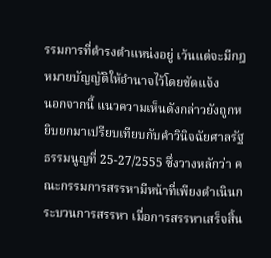รรมการที่ดำรงตำแหน่งอยู่ เว้นแต่จะมีกฎหมายบัญญัติให้อำนาจไว้โดยชัดแจ้ง
นอกจากนี้ แนวความเห็นดังกล่าวยังถูกหยิบยกมาเปรียบเทียบกับคำวินิจฉัยศาลรัฐธรรมนูญที่ 25-27/2555 ซึ่งวางหลักว่า คณะกรรมการสรรหามีหน้าที่เพียงดำเนินกระบวนการสรรหา เมื่อการสรรหาเสร็จสิ้น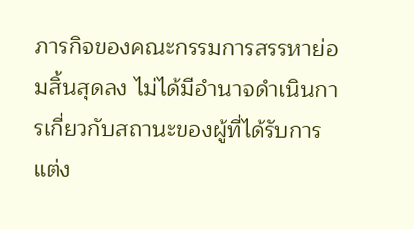ภารกิจของคณะกรรมการสรรหาย่อมสิ้นสุดลง ไม่ได้มีอำนาจดำเนินการเกี่ยวกับสถานะของผู้ที่ได้รับการแต่ง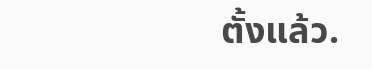ตั้งแล้ว.